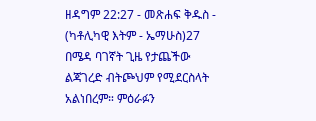ዘዳግም 22:27 - መጽሐፍ ቅዱስ - (ካቶሊካዊ እትም - ኤማሁስ)27 በሜዳ ባገኛት ጊዜ የታጨችው ልጃገረድ ብትጮህም የሚደርስላት አልነበረም። ምዕራፉን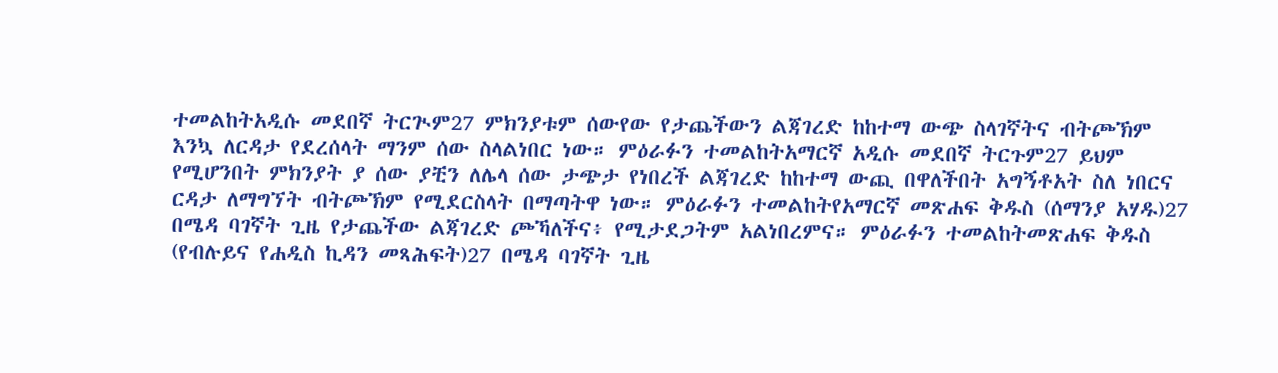ተመልከትአዲሱ መደበኛ ትርጒም27 ምክንያቱም ሰውየው የታጨችውን ልጃገረድ ከከተማ ውጭ ስላገኛትና ብትጮኽም እንኳ ለርዳታ የደረሰላት ማንም ሰው ስላልነበር ነው። ምዕራፉን ተመልከትአማርኛ አዲሱ መደበኛ ትርጉም27 ይህም የሚሆንበት ምክንያት ያ ሰው ያቺን ለሌላ ሰው ታጭታ የነበረች ልጃገረድ ከከተማ ውጪ በዋለችበት አግኝቶአት ስለ ነበርና ርዳታ ለማግኘት ብትጮኽም የሚደርስላት በማጣትዋ ነው። ምዕራፉን ተመልከትየአማርኛ መጽሐፍ ቅዱስ (ሰማንያ አሃዱ)27 በሜዳ ባገኛት ጊዜ የታጨችው ልጃገረድ ጮኻለችና፥ የሚታደጋትም አልነበረምና። ምዕራፉን ተመልከትመጽሐፍ ቅዱስ (የብሉይና የሐዲስ ኪዳን መጻሕፍት)27 በሜዳ ባገኛት ጊዜ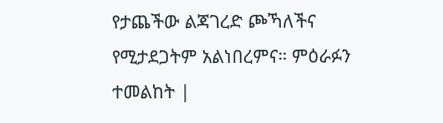የታጨችው ልጃገረድ ጮኻለችና የሚታደጋትም አልነበረምና። ምዕራፉን ተመልከት |